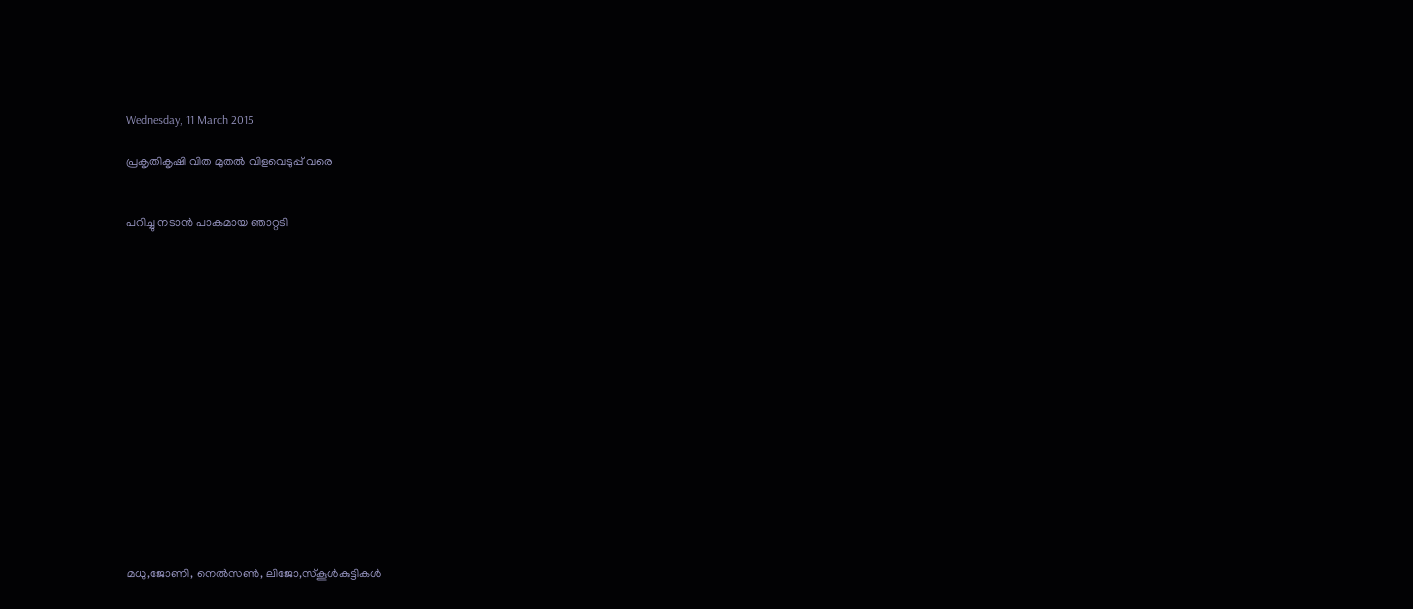Wednesday, 11 March 2015

പ്രകൃതികൃഷി വിത മുതല്‍ വിളവെടുപ്പ് വരെ


പറിച്ചു നടാന്‍ പാകമായ ഞാറ്റടി
















മധു,ജോണി, നെല്‍സണ്‍, ലിജോ,സ്കൂള്‍കുട്ടികള്‍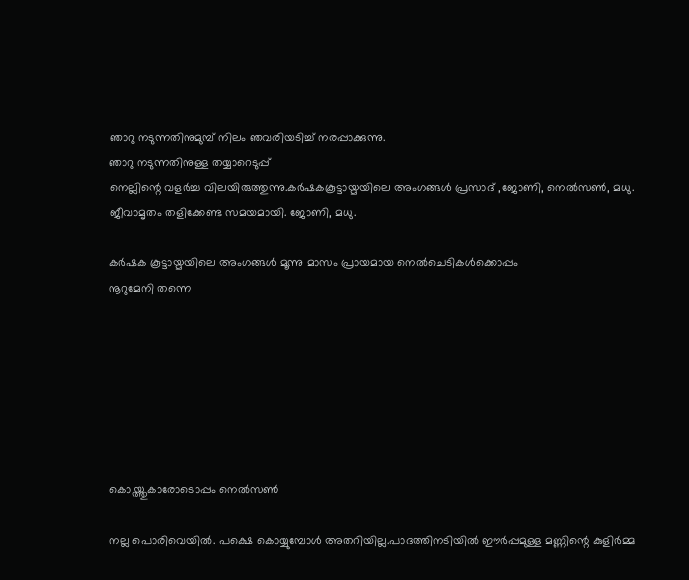ഞാറു നടുന്നതിനുമുമ്പ് നിലം ഞവരിയടിച്ച് നരപ്പാക്കുന്നു.
ഞാറു നടുന്നതിനുള്ള തയ്യാറെടുപ്പ്
നെല്ലിന്റെ വളര്‍ച്ച വിലയിരുത്തുന്നു.കര്‍ഷകകൂട്ടായ്മയിലെ അംഗങ്ങള്‍ പ്രസാദ് ,ജോണി, നെല്‍സണ്‍, മധു.
ജീവാമൃതം തളിക്കേണ്ട സമയമായി. ജോണി, മധു.

കര്‍ഷക കൂട്ടായ്മയിലെ അംഗങ്ങള്‍ മൂന്നു മാസം പ്രായമായ നെല്‍ചെടികള്‍ക്കൊപ്പം
നൂറുമേനി തന്നെ







കൊയ്ത്തുകാരോടൊപ്പം നെല്‍സണ്‍

നല്ല പൊരിവെയില്‍. പക്ഷെ കൊയ്യുമ്പോള്‍ അതറിയില്ല.പാദത്തിനടിയില്‍ ഈര്‍പ്പമുള്ള മണ്ണിന്റെ കുളിര്‍മ്മ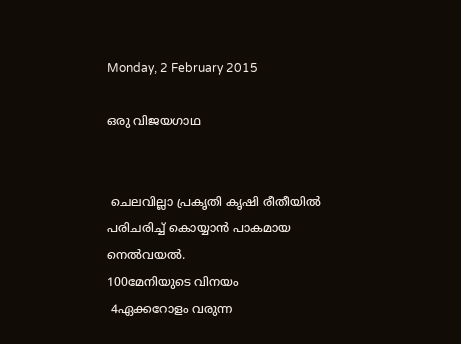Monday, 2 February 2015

ഒരു വിജയഗാഥ


 ചെലവില്ലാ പ്രകൃതി കൃഷി രീതീയില്‍ പരിചരിച്ച് കൊയ്യാന്‍ പാകമായ നെല്‍വയല്‍.
100മേനിയുടെ വിനയം
 4ഏക്കറോളം വരുന്ന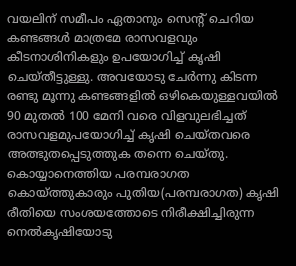വയലിന് സമീപം ഏതാനും സെന്റ് ചെറിയ കണ്ടങ്ങള്‍ മാത്രമേ രാസവളവും കീടനാശിനികളും ഉപയോഗിച്ച് കൃഷി ചെയ്തീട്ടുള്ളു. അവയോടു ചേര്‍ന്നു കിടന്ന രണ്ടു മൂന്നു കണ്ടങ്ങളില്‍ ഒഴികെയുള്ളവയില്‍ 90 മുതല്‍ 100 മേനി വരെ വിളവുലഭിച്ചത് രാസവളമുപയോഗിച്ച് കൃഷി ചെയ്തവരെ അത്ഭുതപ്പെടുത്തുക തന്നെ ചെയ്തു. കൊയ്യാനെത്തിയ പരമ്പരാഗത കൊയ്ത്തുകാരും പുതിയ(പരമ്പരാഗത) കൃഷി രീതിയെ സംശയത്തോടെ നിരീക്ഷിച്ചിരുന്ന നെല്‍കൃഷിയോടു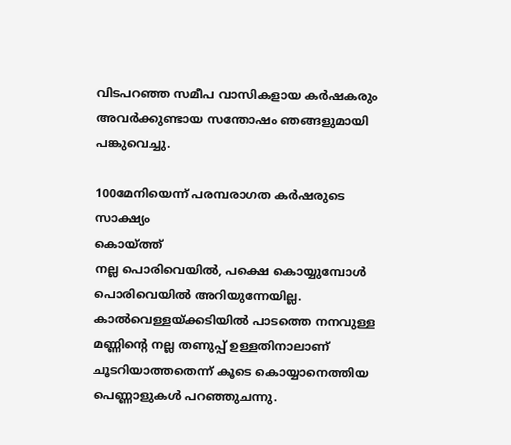വിടപറഞ്ഞ സമീപ വാസികളായ കര്‍ഷകരും അവര്‍ക്കുണ്ടായ സന്തോഷം ഞങ്ങളുമായി പങ്കുവെച്ചു.

100മേനിയെന്ന് പരമ്പരാഗത കര്‍ഷരുടെ സാക്ഷ്യം
കൊയ്ത്ത്
നല്ല പൊരിവെയില്‍, പക്ഷെ കൊയ്യുമ്പോള്‍ പൊരിവെയില്‍ അറിയുന്നേയില്ല. കാല്‍വെള്ളയ്ക്കടിയില്‍ പാടത്തെ നനവുള്ള മണ്ണിന്റെ നല്ല തണുപ്പ് ഉള്ളതിനാലാണ് ചൂടറിയാത്തതെന്ന് കൂടെ കൊയ്യാനെത്തിയ
പെണ്ണാളുകള്‍ പറഞ്ഞുചന്നു.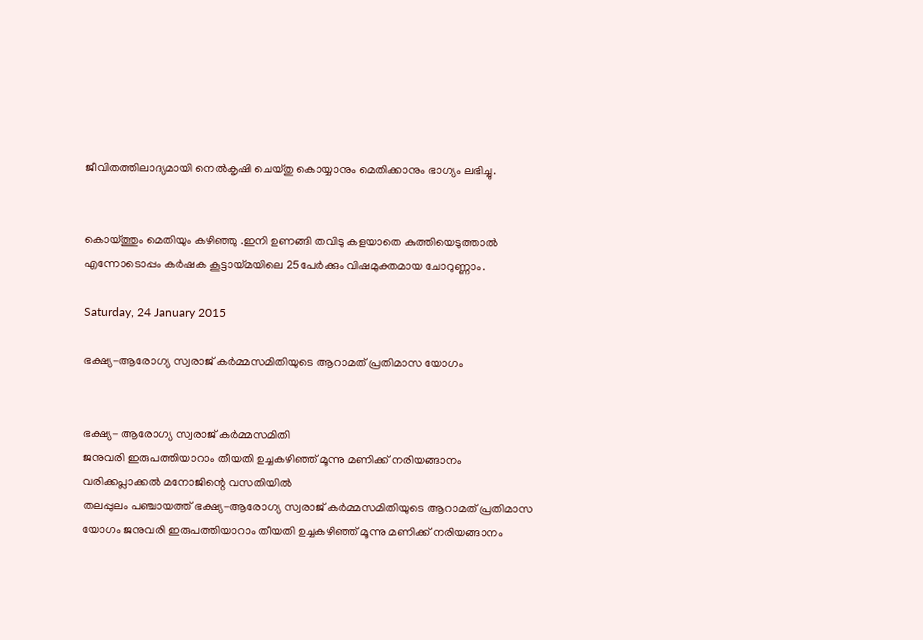ജീവിതത്തിലാദ്യമായി നെല്‍കൃഷി ചെയ്തു കൊയ്യാനും മെതിക്കാനും ഭാഗ്യം ലഭിച്ചു.


കൊയ്ത്തും മെതിയും കഴിഞ്ഞു .ഇനി ഉണങ്ങി തവിടു കളയാതെ കുത്തിയെടുത്താല്‍ എന്നോടൊപ്പം കര്‍ഷക കൂട്ടായ്മയിലെ 25പേര്‍ക്കും വിഷമുക്തമായ ചോറുണ്ണാം.

Saturday, 24 January 2015

ഭക്ഷ്യ-ആരോഗ്യ സ്വരാജ് കര്‍മ്മസമിതിയുടെ ആറാമത് പ്രതിമാസ യോഗം


ഭക്ഷ്യ- ആരോഗ്യ സ്വരാജ് കര്‍മ്മസമിതി
ജനുവരി ഇരുപത്തിയാറാം തീയതി ഉച്ചകഴിഞ്ഞ് മൂന്നു മണിക്ക് നരിയങ്ങാനം വരിക്കപ്ലാക്കല്‍ മനോജിന്റെ വസതിയില്‍
തലപ്പുലം പ‌ഞ്ചായത്ത് ഭക്ഷ്യ-ആരോഗ്യ സ്വരാജ് കര്‍മ്മസമിതിയുടെ ആറാമത് പ്രതിമാസ യോഗം ജനുവരി ഇരുപത്തിയാറാം തീയതി ഉച്ചകഴിഞ്ഞ് മൂന്നു മണിക്ക് നരിയങ്ങാനം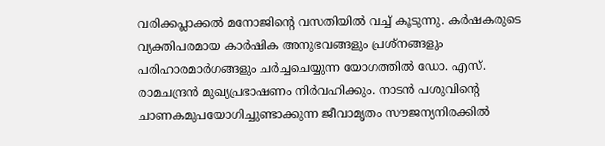വരിക്കപ്ലാക്കല്‍ മനോജിന്റെ വസതിയില്‍ വച്ച് കൂടുന്നു. കര്‍ഷകരുടെ വ്യക്തിപരമായ കാര്‍ഷിക അനുഭവങ്ങളും പ്രശ്നങ്ങളും പരിഹാരമാര്‍ഗങ്ങളും ചര്‍ച്ചചെയ്യുന്ന യോഗത്തില്‍ ഡോ. എസ്. രാമചന്ദ്രന്‍ മുഖ്യപ്രഭാഷണം നിര്‍വഹിക്കും. നാടന്‍ പശുവിന്റെ ചാണകമുപയോഗിച്ചുണ്ടാക്കുന്ന ജീവാമൃതം സൗജന്യനിരക്കില്‍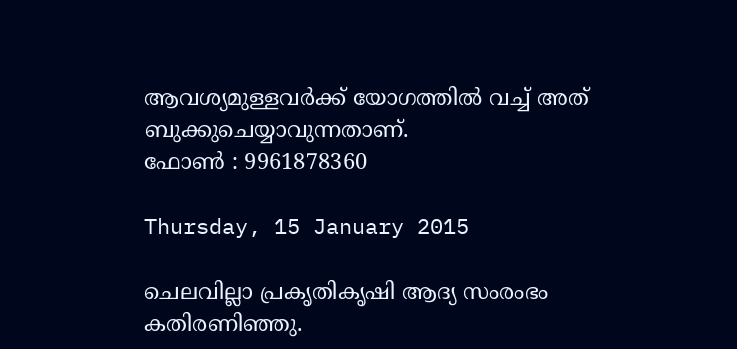ആവശ്യമുള്ളവര്‍ക്ക് യോഗത്തില്‍ വച്ച് അത് ബുക്കുചെയ്യാവുന്നതാണ്.
ഫോണ്‍ : 9961878360

Thursday, 15 January 2015

ചെലവില്ലാ പ്രകൃതികൃഷി ആദ്യ സംരംഭം കതിരണിഞ്ഞു.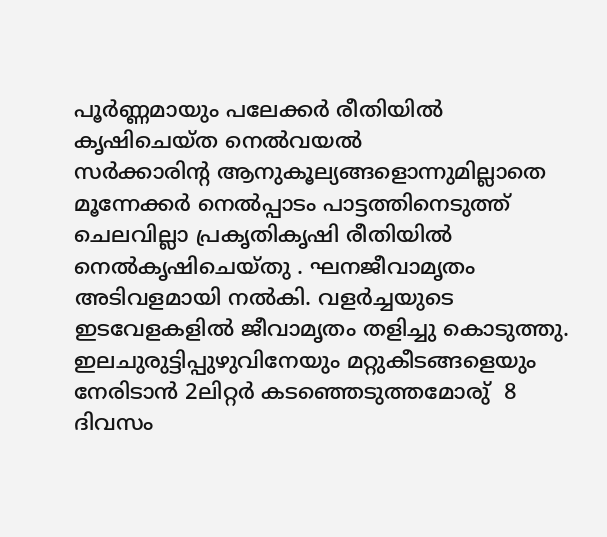പൂര്‍ണ്ണമായും പലേക്കര്‍ രീതിയില്‍ കൃഷിചെയ്ത നെല്‍വയല്‍
സര്‍ക്കാരിന്റ ആനുകൂല്യങ്ങളൊന്നുമില്ലാതെ മൂന്നേക്കര്‍ നെല്‍പ്പാടം പാട്ടത്തിനെടുത്ത് ചെലവില്ലാ പ്രകൃതികൃഷി രീതിയില്‍ നെല്‍കൃഷിചെയ്തു . ഘനജീവാമൃതം അടിവളമായി നല്‍കി. വളര്‍ച്ചയുടെ ഇടവേളകളില്‍ ജീവാമൃതം തളിച്ചു കൊടുത്തു. ഇലചുരുട്ടിപ്പുഴുവിനേയും മറ്റുകീടങ്ങളെയും നേരിടാന്‍ 2ലിറ്റര്‍ കടഞ്ഞെടുത്തമോരു്  8 ദിവസം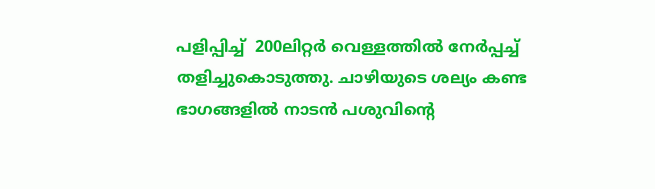പളിപ്പിച്ച്  200ലിറ്റര്‍ വെള്ളത്തില്‍ നേര്‍പ്പച്ച് തളിച്ചുകൊടുത്തു. ചാഴിയുടെ ശല്യം കണ്ട ഭാഗങ്ങളില്‍ നാടന്‍ പശുവിന്റെ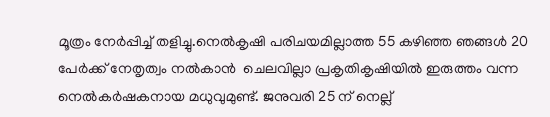മൂത്രം നേര്‍പ്പിച്ച് തളിച്ചു.നെല്‍കൃഷി പരിചയമില്ലാത്ത 55 കഴിഞ്ഞ ഞങ്ങള്‍ 20 പേര്‍ക്ക് നേതൃത്വം നല്‍കാന്‍  ചെലവില്ലാ പ്രകൃതികൃഷിയില്‍ ഇരുത്തം വന്ന നെല്‍കര്‍ഷകനായ മധുവുമുണ്ട്. ജനുവരി 25 ന് നെല്ല്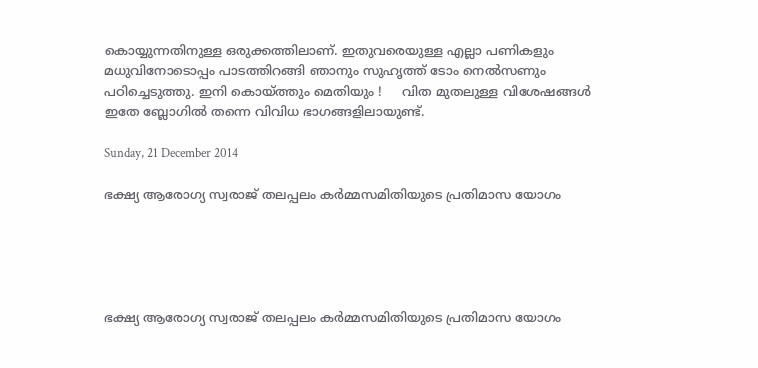കൊയ്യുന്നതിനുള്ള ഒരുക്കത്തിലാണ്. ഇതുവരെയുള്ള എല്ലാ പണികളും മധുവിനോടൊപ്പം പാടത്തിറങ്ങി ഞാനും സുഹൃത്ത് ടോം നെല്‍സണും പഠിച്ചെടുത്തു. ഇനി കൊയ്ത്തും മെതിയും !     വിത മുതലുള്ള വിശേഷങ്ങള്‍ ഇതേ ബ്ലോഗില്‍ തന്നെ വിവിധ ഭാഗങ്ങളിലായുണ്ട്.

Sunday, 21 December 2014

ഭക്ഷ്യ ആരോഗ്യ സ്വരാജ് തലപ്പലം കര്‍മ്മസമിതിയുടെ പ്രതിമാസ യോഗം





ഭക്ഷ്യ ആരോഗ്യ സ്വരാജ് തലപ്പലം കര്‍മ്മസമിതിയുടെ പ്രതിമാസ യോഗം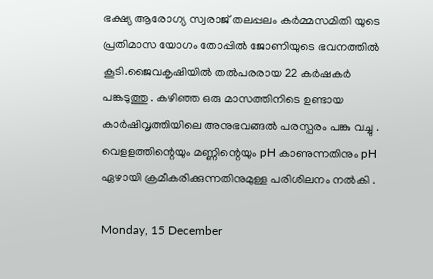ഭക്ഷ്യ ആരോഗ്യ സ്വരാജ് തലപ്പലം കര്‍മ്മസമിതി യുടെ പ്രതിമാസ യോഗം തോപ്പില്‍ ജോണിയുടെ ഭവനത്തില്‍ കൂടി.ജൈവകൃഷിയില്‍ തല്‍പരരായ 22 കര്‍ഷകര്‍ പങ്കടുത്തു . കഴിഞ്ഞ ഒരു മാസത്തിനിടെ ഉണ്ടായ കാര്‍ഷിവൃത്തിയിലെ അനുഭവങ്ങല്‍ പരസ്പരം പങ്കു വച്ചു . വെളളത്തിന്റെയും മണ്ണിന്റെയും pH കാണുന്നതിനും pH ഏഴായി ക്രമീകരിക്കുന്നതിനുമുള്ള പരിശിലനം നല്‍കി .

Monday, 15 December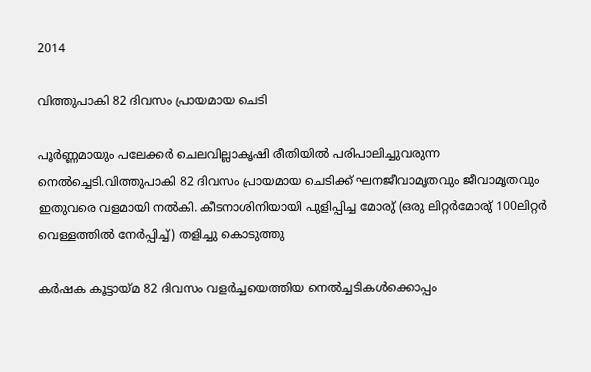2014

വിത്തുപാകി 82 ദിവസം പ്രായമായ ചെടി

പൂര്‍ണ്ണമായും പലേക്കര്‍ ചെലവില്ലാകൃഷി രീതിയില്‍ പരിപാലിച്ചുവരുന്ന നെല്‍ച്ചെടി.വിത്തുപാകി 82 ദിവസം പ്രായമായ ചെടിക്ക് ഘനജീവാമൃതവും ജീവാമൃതവും ഇതുവരെ വളമായി നല്‍കി. കീടനാശിനിയായി പുളിപ്പിച്ച മോരു് (ഒരു ലിറ്റര്‍മോരു് 100ലിറ്റര്‍ വെള്ളത്തില്‍ നേര്‍പ്പിച്ച്) തളിച്ചു കൊടുത്തു

കര്‍ഷക കൂട്ടായ്മ 82 ദിവസം വളര്‍ച്ചയെത്തിയ നെല്‍ച്ചടികള്‍ക്കൊപ്പം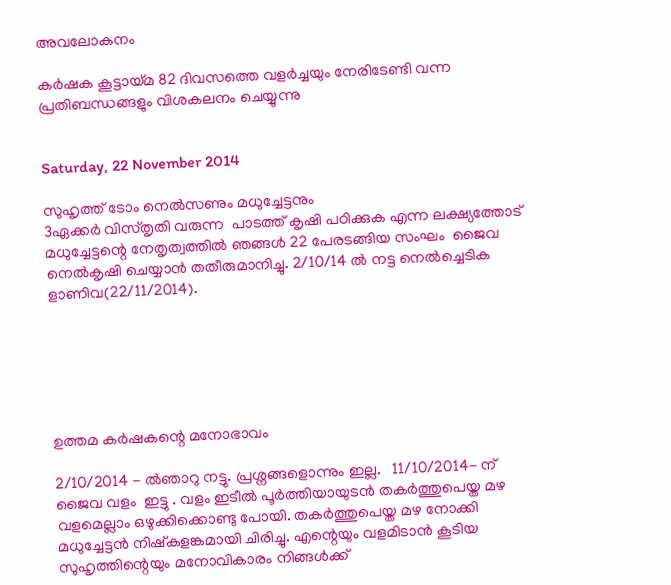അവലോകനം

കര്‍ഷക കൂട്ടായ്മ 82 ദിവസത്തെ വളര്‍ച്ചയും നേരിടേണ്ടി വന്ന പ്രതിബന്ധങ്ങളും വിശകലനം ചെയ്യുന്നു


Saturday, 22 November 2014

സുഹൃത്ത് ടോം നെല്‍സണും മധുച്ചേട്ടനും
3ഏക്കര്‍ വിസ്തൃതി വരുന്ന  പാടത്ത് കൃഷി പഠിക്കുക എന്ന ലക്ഷ്യത്തോട് മധുച്ചേട്ടന്റെ നേതൃത്വത്തില്‍ ഞങ്ങള്‍ 22 പേരടങ്ങിയ സംഘം  ജൈവ നെല്‍കൃഷി ചെയ്യാന്‍ തതീരുമാനിച്ചു. 2/10/14 ല്‍ നട്ട നെല്‍ച്ചെടിക ളാണിവ(22/11/2014).






ഉത്തമ കര്‍ഷകന്റെ മനോഭാവം

2/10/2014 - ല്‍ഞാറു നട്ടു. പ്രശ്നങ്ങളൊന്നും ഇല്ല.   11/10/2014- ന്  ജൈവ വളം  ഇട്ടു . വളം ഇടീല്‍ പൂര്‍ത്തിയായുടന്‍ തകര്‍ത്തുപെയ്ത മഴ വളമെല്ലാം ഒഴുക്കിക്കൊണ്ടു പോയി. തകര്‍ത്തുപെയ്ത മഴ നോക്കി മധുച്ചേട്ടന്‍ നിഷ്കളങ്കമായി ചിരിച്ചു. എന്റെയും വളമിടാന്‍ കൂടിയ സുഹൃത്തിന്റെയും മനോവികാരം നിങ്ങള്‍ക്ക്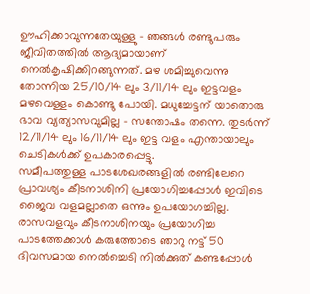ഊഹിക്കാവുന്നതേയുള്ളു - ഞങ്ങള്‍ രണ്ടുപരും ജീവിതത്തില്‍ ആദ്യമായാണ് നെല്‍കൃഷിക്കിറങ്ങുന്നത്. മഴ ശമിച്ചുവെന്നു തോന്നിയ 25/10/14 ലും 3/11/14 ലും ഇട്ടവളം മഴവെള്ളം കൊണ്ടു പോയി. മധുച്ചേട്ടന് യാതൊരു ഭാവ വ്യത്യാസവുമില്ല - സന്തോഷം തന്നെ. തുടര്‍ന്ന് 12/11/14 ലും 16/11/14 ലും ഇട്ട വളം എന്തായാലും ചെടികള്‍ക്ക് ഉപകാരപ്പെട്ടു.
സമീപത്തുള്ള പാടശേഖരങ്ങളില്‍ രണ്ടിലേറെ പ്രാവശ്യം കീടനാശിനി പ്രയോഗിച്ചപ്പോള്‍ ഇവിടെ ജൈവ വളമല്ലാതെ ഒന്നും ഉപയോഗച്ചില്ല. രാസവളവും കീടനാശിനയും പ്രയോഗിച്ച പാടത്തേക്കാള്‍ കരുത്തോടെ ഞാറു നട്ട് 50 ദിവസമായ നെല്‍ച്ചെടി നില്‍ക്കുത് കണ്ടപ്പോള്‍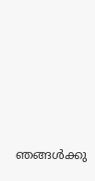ഞങ്ങള്‍ക്കു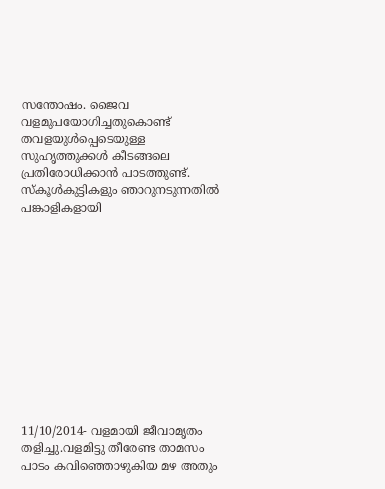സന്തോഷം. ജൈവ വളമുപയോഗിച്ചതുകൊണ്ട് തവളയുള്‍പ്പെടെയുള്ള സുഹൃത്തുക്കള്‍ കീടങ്ങലെ പ്രതിരോധിക്കാന്‍ പാടത്തുണ്ട്.
സ്കൂള്‍കുട്ടികളും ഞാറുനടുന്നതില്‍ പങ്കാളികളായി












11/10/2014- വളമായി ജീവാമൃതം തളിച്ചു.വളമിട്ടു തീരേണ്ട താമസം പാടം കവിഞ്ഞൊഴുകിയ മഴ അതും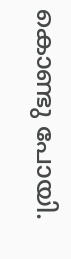കൊണ്ടു പോയി.